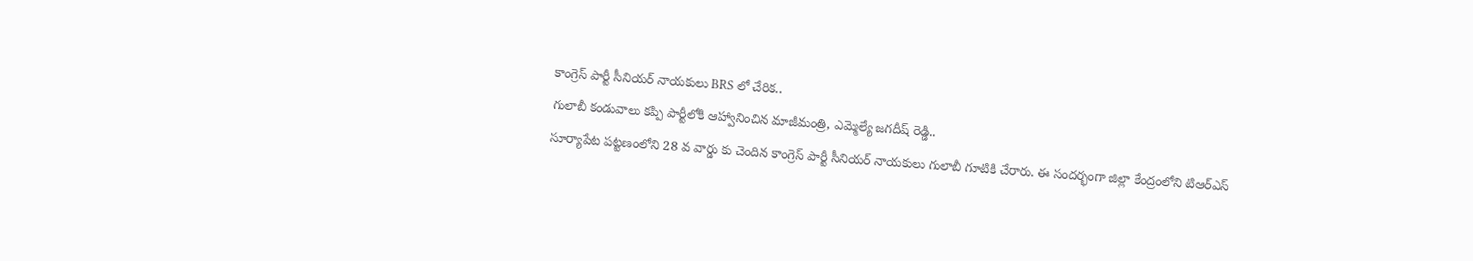కాంగ్రెస్ పార్టీ సీనియర్ నాయకులు BRS లో చేరిక..
గులాబీ కండువాలు కప్పి పార్టీలోకి ఆహ్వానించిన మాజీమంత్రి, ఎమ్మెల్యే జగదీష్ రెడ్డి..
సూర్యాపేట పట్టణంలోని 28 వ వార్డు కు చెందిన కాంగ్రెస్ పార్టీ సీనియర్ నాయకులు గులాబీ గూటికి చేరారు. ఈ సందర్భంగా జిల్లా కేంద్రంలోని టిఆర్ఎస్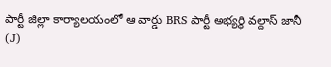పార్టీ జిల్లా కార్యాలయంలో ఆ వార్డు BRS పార్టీ అభ్యర్థి వల్దాస్ జానీ (J)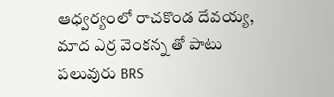ఆధ్వర్యంలో రాచకొండ దేవయ్య, మాద ఎర్ర వెంకన్న తో పాటు పలువురు BRS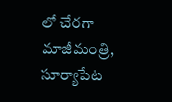లో చేరగా మాజీమంత్రి, సూర్యాపేట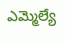ఎమ్మెల్యే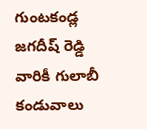గుంటకండ్ల జగదీష్ రెడ్డి వారికీ గులాబీ కండువాలు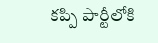కప్పి పార్టీలోకి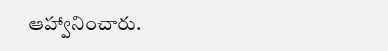ఆహ్వానించారు.